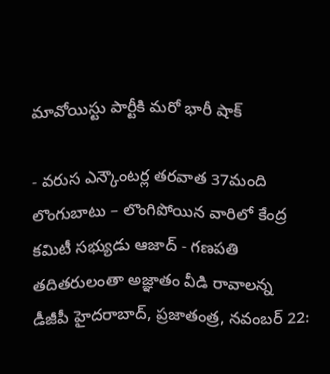మావోయిస్టు పార్టీకి మరో భారీ షాక్

- వరుస ఎన్కౌంటర్ల తరవాత 37మంది లొంగుబాటు – లొంగిపోయిన వారిలో కేంద్ర కమిటీ సభ్యుడు ఆజాద్ - గణపతి తదితరులంతా అజ్ఞాతం వీడి రావాలన్న డీజీపీ హైదరాబాద్, ప్రజాతంత్ర, నవంబర్ 22: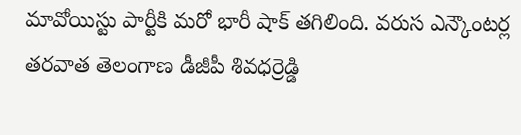మావోయిస్టు పార్టీకి మరో భారీ షాక్ తగిలింది. వరుస ఎన్కౌంటర్ల తరవాత తెలంగాణ డీజీపీ శివధర్రెడ్డి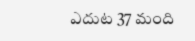ఎదుట 37 మంది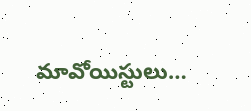మావోయిస్టులు…